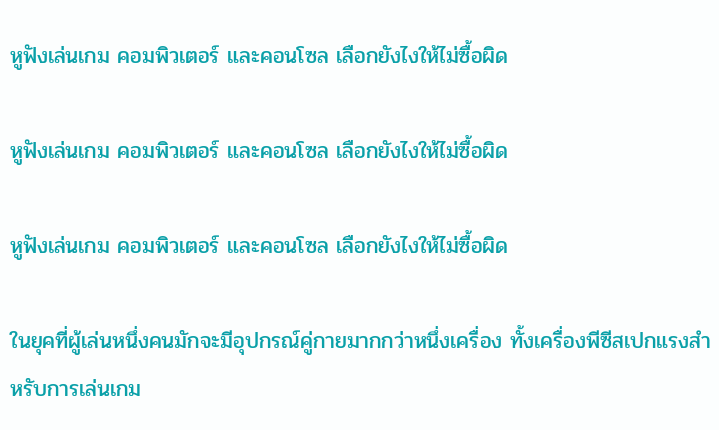หูฟังเล่นเกม คอมพิวเตอร์ และคอนโซล เลือกยังไงให้ไม่ซื้อผิด

หูฟังเล่นเกม คอมพิวเตอร์ และคอนโซล เลือกยังไงให้ไม่ซื้อผิด

หูฟังเล่นเกม คอมพิวเตอร์ และคอนโซล เลือกยังไงให้ไม่ซื้อผิด

ในยุคที่ผู้เล่นหนึ่งคนมักจะมีอุปกรณ์คู่กายมากกว่าหนึ่งเครื่อง ทั้งเครื่องพีซีสเปกแรงสำหรับการเล่นเกม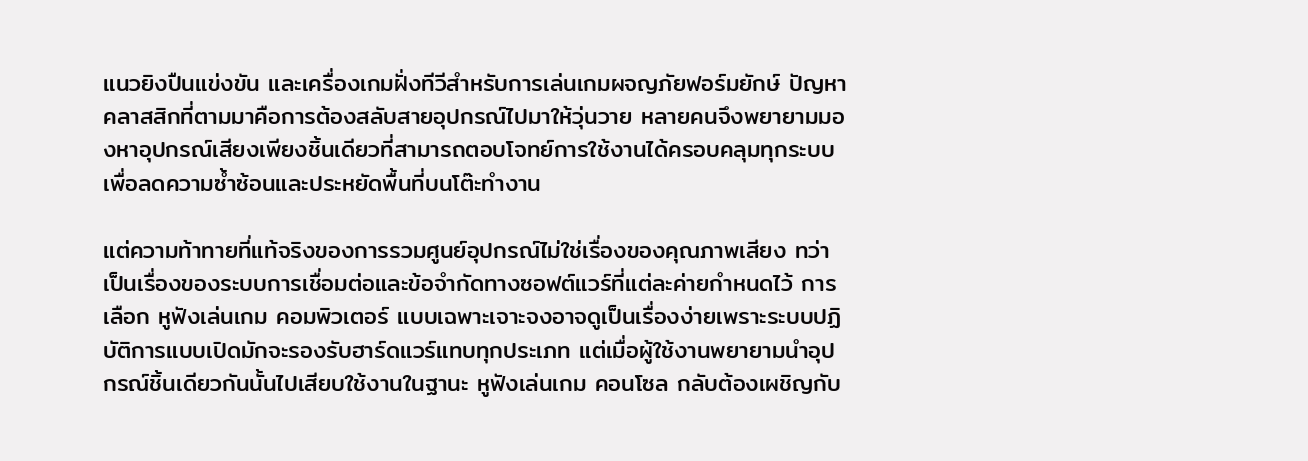แนวยิงปืนแข่งขัน และเครื่องเกมฝั่งทีวีสำหรับการเล่นเกมผจญภัยฟอร์มยักษ์ ปัญหาคลาสสิกที่ตามมาคือการต้องสลับสายอุปกรณ์ไปมาให้วุ่นวาย หลายคนจึงพยายามมองหาอุปกรณ์เสียงเพียงชิ้นเดียวที่สามารถตอบโจทย์การใช้งานได้ครอบคลุมทุกระบบ เพื่อลดความซ้ำซ้อนและประหยัดพื้นที่บนโต๊ะทำงาน

แต่ความท้าทายที่แท้จริงของการรวมศูนย์อุปกรณ์ไม่ใช่เรื่องของคุณภาพเสียง ทว่าเป็นเรื่องของระบบการเชื่อมต่อและข้อจำกัดทางซอฟต์แวร์ที่แต่ละค่ายกำหนดไว้ การเลือก หูฟังเล่นเกม คอมพิวเตอร์ แบบเฉพาะเจาะจงอาจดูเป็นเรื่องง่ายเพราะระบบปฏิบัติการแบบเปิดมักจะรองรับฮาร์ดแวร์แทบทุกประเภท แต่เมื่อผู้ใช้งานพยายามนำอุปกรณ์ชิ้นเดียวกันนั้นไปเสียบใช้งานในฐานะ หูฟังเล่นเกม คอนโซล กลับต้องเผชิญกับ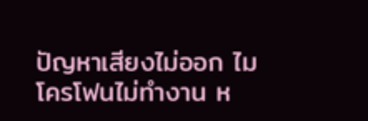ปัญหาเสียงไม่ออก ไมโครโฟนไม่ทำงาน ห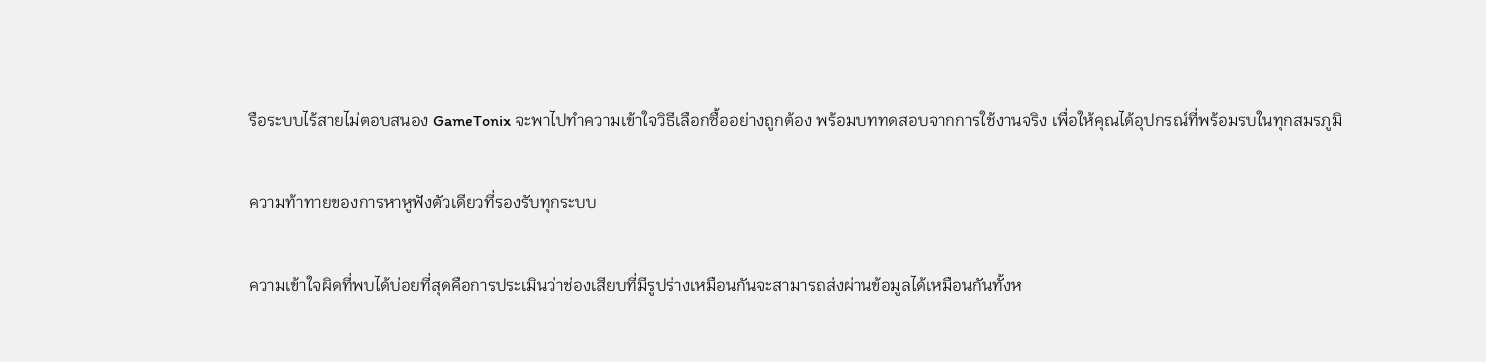รือระบบไร้สายไม่ตอบสนอง GameTonix จะพาไปทำความเข้าใจวิธีเลือกซื้ออย่างถูกต้อง พร้อมบททดสอบจากการใช้งานจริง เพื่อให้คุณได้อุปกรณ์ที่พร้อมรบในทุกสมรภูมิ

ความท้าทายของการหาหูฟังตัวเดียวที่รองรับทุกระบบ

ความเข้าใจผิดที่พบได้บ่อยที่สุดคือการประเมินว่าช่องเสียบที่มีรูปร่างเหมือนกันจะสามารถส่งผ่านข้อมูลได้เหมือนกันทั้งห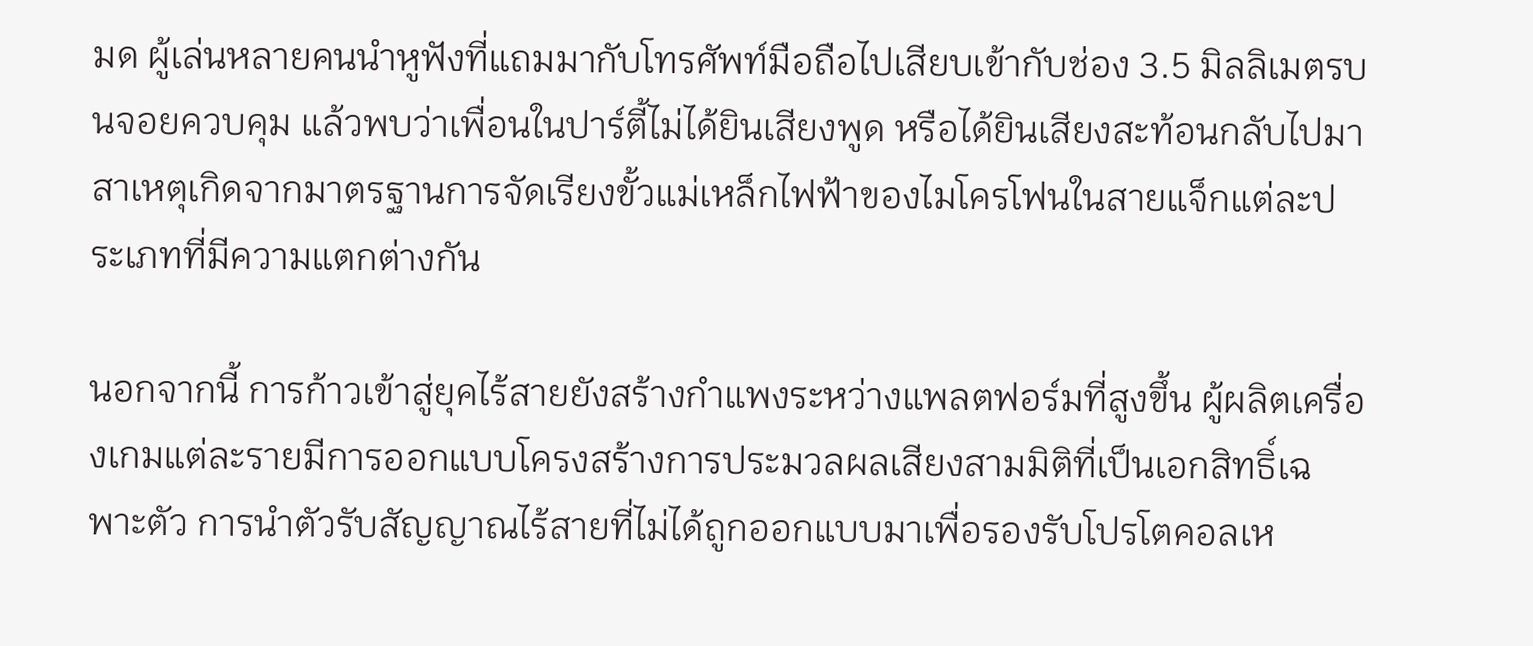มด ผู้เล่นหลายคนนำหูฟังที่แถมมากับโทรศัพท์มือถือไปเสียบเข้ากับช่อง 3.5 มิลลิเมตรบนจอยควบคุม แล้วพบว่าเพื่อนในปาร์ตี้ไม่ได้ยินเสียงพูด หรือได้ยินเสียงสะท้อนกลับไปมา สาเหตุเกิดจากมาตรฐานการจัดเรียงขั้วแม่เหล็กไฟฟ้าของไมโครโฟนในสายแจ็กแต่ละประเภทที่มีความแตกต่างกัน

นอกจากนี้ การก้าวเข้าสู่ยุคไร้สายยังสร้างกำแพงระหว่างแพลตฟอร์มที่สูงขึ้น ผู้ผลิตเครื่องเกมแต่ละรายมีการออกแบบโครงสร้างการประมวลผลเสียงสามมิติที่เป็นเอกสิทธิ์เฉพาะตัว การนำตัวรับสัญญาณไร้สายที่ไม่ได้ถูกออกแบบมาเพื่อรองรับโปรโตคอลเห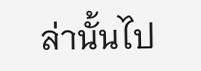ล่านั้นไป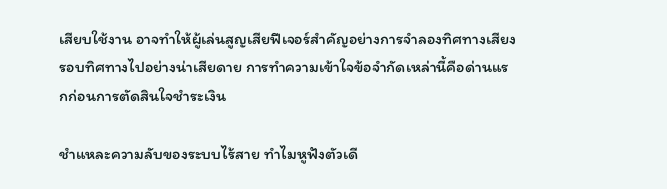เสียบใช้งาน อาจทำให้ผู้เล่นสูญเสียฟีเจอร์สำคัญอย่างการจำลองทิศทางเสียงรอบทิศทางไปอย่างน่าเสียดาย การทำความเข้าใจข้อจำกัดเหล่านี้คือด่านแรกก่อนการตัดสินใจชำระเงิน

ชำแหละความลับของระบบไร้สาย ทำไมหูฟังตัวเดี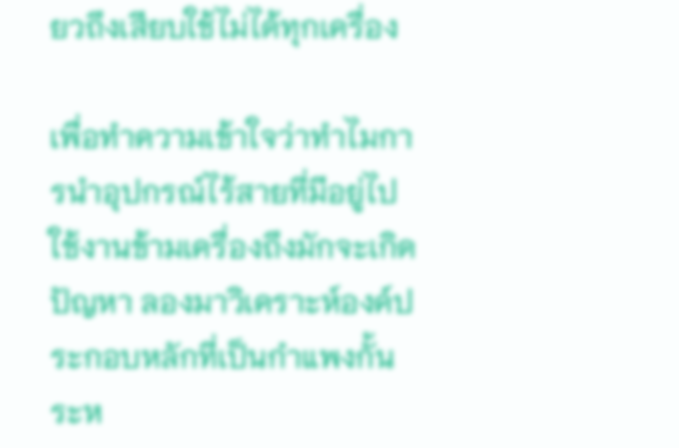ยวถึงเสียบใช้ไม่ได้ทุกเครื่อง

เพื่อทำความเข้าใจว่าทำไมการนำอุปกรณ์ไร้สายที่มีอยู่ไปใช้งานข้ามเครื่องถึงมักจะเกิดปัญหา ลองมาวิเคราะห์องค์ประกอบหลักที่เป็นกำแพงกั้นระห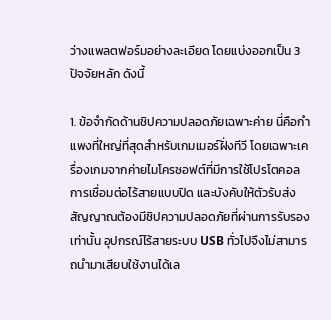ว่างแพลตฟอร์มอย่างละเอียด โดยแบ่งออกเป็น 3 ปัจจัยหลัก ดังนี้

1. ข้อจำกัดด้านชิปความปลอดภัยเฉพาะค่าย นี่คือกำแพงที่ใหญ่ที่สุดสำหรับเกมเมอร์ฝั่งทีวี โดยเฉพาะเครื่องเกมจากค่ายไมโครซอฟต์ที่มีการใช้โปรโตคอลการเชื่อมต่อไร้สายแบบปิด และบังคับให้ตัวรับส่งสัญญาณต้องมีชิปความปลอดภัยที่ผ่านการรับรองเท่านั้น อุปกรณ์ไร้สายระบบ USB ทั่วไปจึงไม่สามารถนำมาเสียบใช้งานได้เล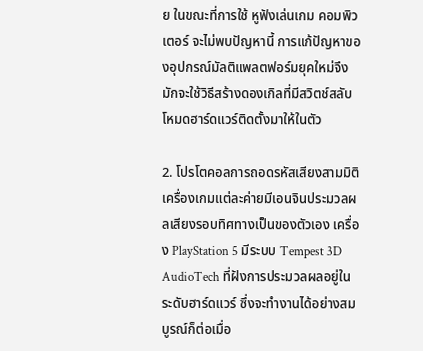ย ในขณะที่การใช้ หูฟังเล่นเกม คอมพิวเตอร์ จะไม่พบปัญหานี้ การแก้ปัญหาของอุปกรณ์มัลติแพลตฟอร์มยุคใหม่จึงมักจะใช้วิธีสร้างดองเกิลที่มีสวิตช์สลับโหมดฮาร์ดแวร์ติดตั้งมาให้ในตัว

2. โปรโตคอลการถอดรหัสเสียงสามมิติ เครื่องเกมแต่ละค่ายมีเอนจินประมวลผลเสียงรอบทิศทางเป็นของตัวเอง เครื่อง PlayStation 5 มีระบบ Tempest 3D AudioTech ที่ฝังการประมวลผลอยู่ในระดับฮาร์ดแวร์ ซึ่งจะทำงานได้อย่างสมบูรณ์ก็ต่อเมื่อ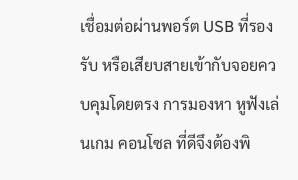เชื่อมต่อผ่านพอร์ต USB ที่รองรับ หรือเสียบสายเข้ากับจอยควบคุมโดยตรง การมองหา หูฟังเล่นเกม คอนโซล ที่ดีจึงต้องพิ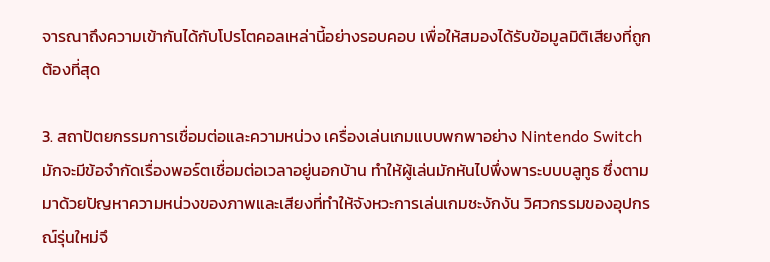จารณาถึงความเข้ากันได้กับโปรโตคอลเหล่านี้อย่างรอบคอบ เพื่อให้สมองได้รับข้อมูลมิติเสียงที่ถูกต้องที่สุด

3. สถาปัตยกรรมการเชื่อมต่อและความหน่วง เครื่องเล่นเกมแบบพกพาอย่าง Nintendo Switch มักจะมีข้อจำกัดเรื่องพอร์ตเชื่อมต่อเวลาอยู่นอกบ้าน ทำให้ผู้เล่นมักหันไปพึ่งพาระบบบลูทูธ ซึ่งตามมาด้วยปัญหาความหน่วงของภาพและเสียงที่ทำให้จังหวะการเล่นเกมชะงักงัน วิศวกรรมของอุปกรณ์รุ่นใหม่จึ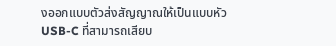งออกแบบตัวส่งสัญญาณให้เป็นแบบหัว USB-C ที่สามารถเสียบ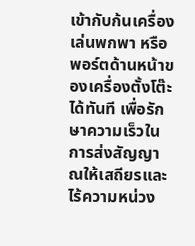เข้ากับก้นเครื่องเล่นพกพา หรือพอร์ตด้านหน้าของเครื่องตั้งโต๊ะได้ทันที เพื่อรักษาความเร็วในการส่งสัญญาณให้เสถียรและไร้ความหน่วง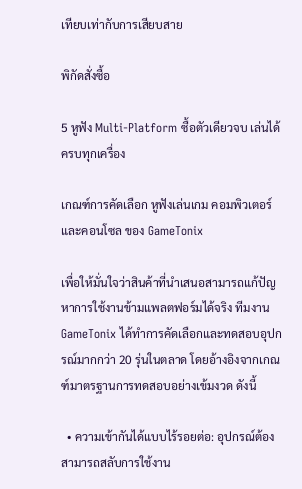เทียบเท่ากับการเสียบสาย

พิกัดสั่งซื้อ

5 หูฟัง Multi-Platform ซื้อตัวเดียวจบ เล่นได้ครบทุกเครื่อง

เกณฑ์การคัดเลือก หูฟังเล่นเกม คอมพิวเตอร์ และคอนโซล ของ GameTonix

เพื่อให้มั่นใจว่าสินค้าที่นำเสนอสามารถแก้ปัญหาการใช้งานข้ามแพลตฟอร์มได้จริง ทีมงาน GameTonix ได้ทำการคัดเลือกและทดสอบอุปกรณ์มากกว่า 20 รุ่นในตลาด โดยอ้างอิงจากเกณฑ์มาตรฐานการทดสอบอย่างเข้มงวด ดังนี้

  • ความเข้ากันได้แบบไร้รอยต่อ: อุปกรณ์ต้องสามารถสลับการใช้งาน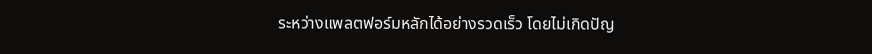ระหว่างแพลตฟอร์มหลักได้อย่างรวดเร็ว โดยไม่เกิดปัญ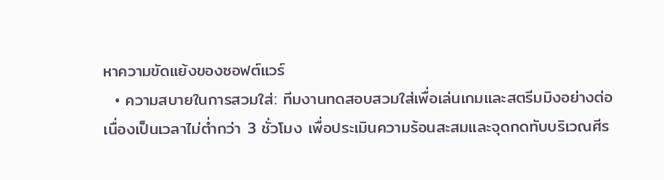หาความขัดแย้งของซอฟต์แวร์
  • ความสบายในการสวมใส่: ทีมงานทดสอบสวมใส่เพื่อเล่นเกมและสตรีมมิงอย่างต่อเนื่องเป็นเวลาไม่ต่ำกว่า 3 ชั่วโมง เพื่อประเมินความร้อนสะสมและจุดกดทับบริเวณศีร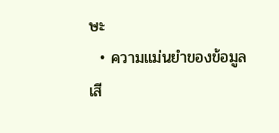ษะ
  • ความแม่นยำของข้อมูลเสี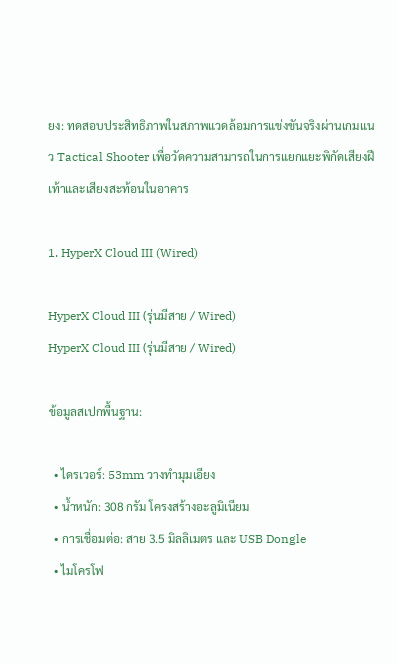ยง: ทดสอบประสิทธิภาพในสภาพแวดล้อมการแข่งขันจริงผ่านเกมแนว Tactical Shooter เพื่อวัดความสามารถในการแยกแยะพิกัดเสียงฝีเท้าและเสียงสะท้อนในอาคาร

1. HyperX Cloud III (Wired)

HyperX Cloud III (รุ่นมีสาย / Wired)
HyperX Cloud III (รุ่นมีสาย / Wired)

ข้อมูลสเปกพื้นฐาน:

  • ไดรเวอร์: 53mm วางทำมุมเอียง
  • น้ำหนัก: 308 กรัม โครงสร้างอะลูมิเนียม
  • การเชื่อมต่อ: สาย 3.5 มิลลิเมตร และ USB Dongle
  • ไมโครโฟ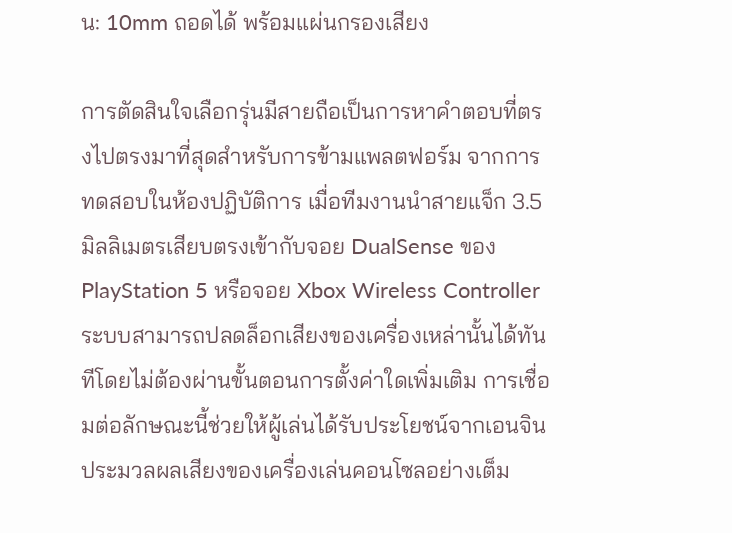น: 10mm ถอดได้ พร้อมแผ่นกรองเสียง

การตัดสินใจเลือกรุ่นมีสายถือเป็นการหาคำตอบที่ตรงไปตรงมาที่สุดสำหรับการข้ามแพลตฟอร์ม จากการทดสอบในห้องปฏิบัติการ เมื่อทีมงานนำสายแจ็ก 3.5 มิลลิเมตรเสียบตรงเข้ากับจอย DualSense ของ PlayStation 5 หรือจอย Xbox Wireless Controller ระบบสามารถปลดล็อกเสียงของเครื่องเหล่านั้นได้ทันทีโดยไม่ต้องผ่านขั้นตอนการตั้งค่าใดเพิ่มเติม การเชื่อมต่อลักษณะนี้ช่วยให้ผู้เล่นได้รับประโยชน์จากเอนจินประมวลผลเสียงของเครื่องเล่นคอนโซลอย่างเต็ม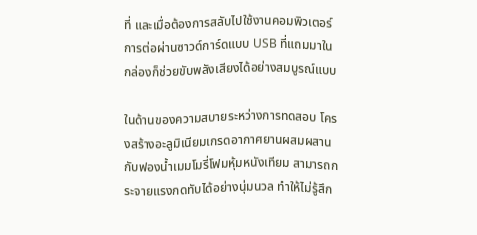ที่ และเมื่อต้องการสลับไปใช้งานคอมพิวเตอร์ การต่อผ่านซาวด์การ์ดแบบ USB ที่แถมมาในกล่องก็ช่วยขับพลังเสียงได้อย่างสมบูรณ์แบบ

ในด้านของความสบายระหว่างการทดสอบ โครงสร้างอะลูมิเนียมเกรดอากาศยานผสมผสานกับฟองน้ำเมมโมรี่โฟมหุ้มหนังเทียม สามารถกระจายแรงกดทับได้อย่างนุ่มนวล ทำให้ไม่รู้สึก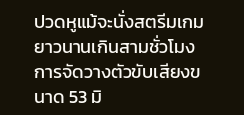ปวดหูแม้จะนั่งสตรีมเกมยาวนานเกินสามชั่วโมง การจัดวางตัวขับเสียงขนาด 53 มิ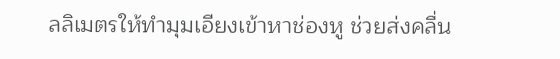ลลิเมตรให้ทำมุมเอียงเข้าหาช่องหู ช่วยส่งคลื่น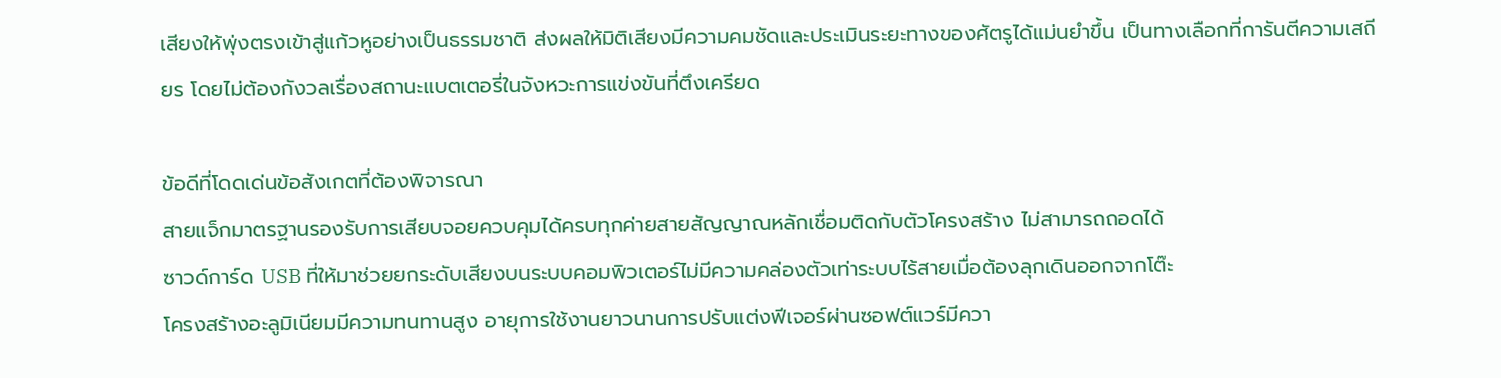เสียงให้พุ่งตรงเข้าสู่แก้วหูอย่างเป็นธรรมชาติ ส่งผลให้มิติเสียงมีความคมชัดและประเมินระยะทางของศัตรูได้แม่นยำขึ้น เป็นทางเลือกที่การันตีความเสถียร โดยไม่ต้องกังวลเรื่องสถานะแบตเตอรี่ในจังหวะการแข่งขันที่ตึงเครียด

ข้อดีที่โดดเด่นข้อสังเกตที่ต้องพิจารณา
สายแจ็กมาตรฐานรองรับการเสียบจอยควบคุมได้ครบทุกค่ายสายสัญญาณหลักเชื่อมติดกับตัวโครงสร้าง ไม่สามารถถอดได้
ซาวด์การ์ด USB ที่ให้มาช่วยยกระดับเสียงบนระบบคอมพิวเตอร์ไม่มีความคล่องตัวเท่าระบบไร้สายเมื่อต้องลุกเดินออกจากโต๊ะ
โครงสร้างอะลูมิเนียมมีความทนทานสูง อายุการใช้งานยาวนานการปรับแต่งฟีเจอร์ผ่านซอฟต์แวร์มีควา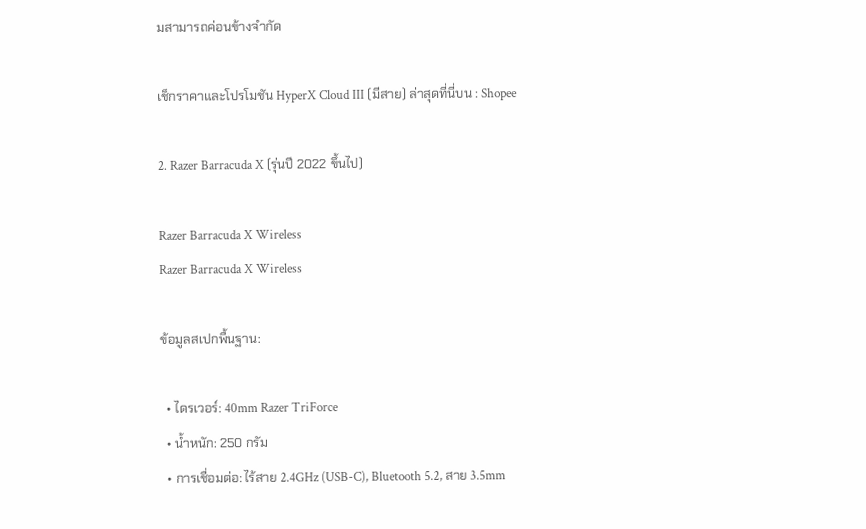มสามารถค่อนข้างจำกัด

เช็กราคาและโปรโมชัน HyperX Cloud III (มีสาย) ล่าสุดที่นี่บน : Shopee

2. Razer Barracuda X (รุ่นปี 2022 ขึ้นไป)

Razer Barracuda X Wireless
Razer Barracuda X Wireless

ข้อมูลสเปกพื้นฐาน:

  • ไดรเวอร์: 40mm Razer TriForce
  • น้ำหนัก: 250 กรัม
  • การเชื่อมต่อ: ไร้สาย 2.4GHz (USB-C), Bluetooth 5.2, สาย 3.5mm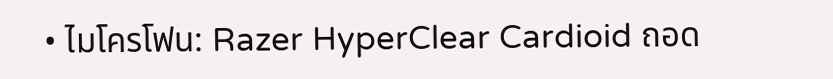• ไมโครโฟน: Razer HyperClear Cardioid ถอด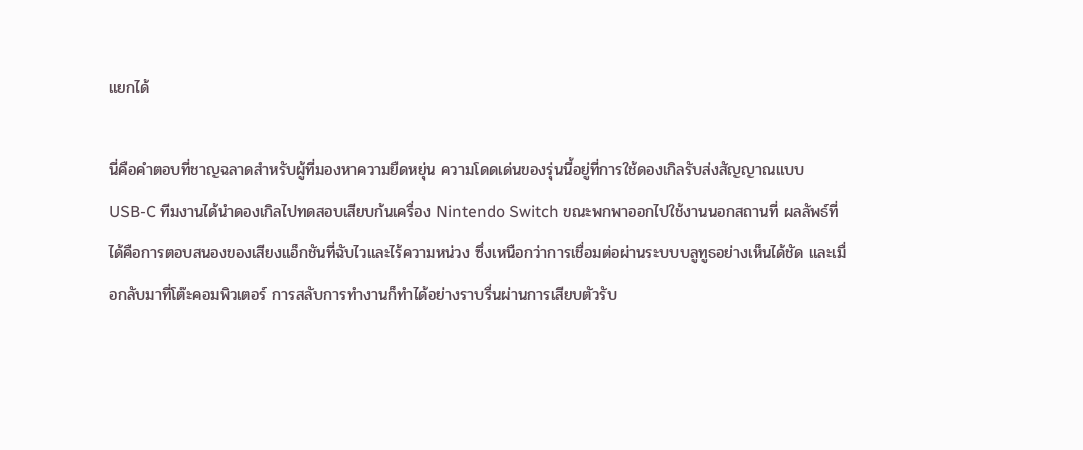แยกได้

นี่คือคำตอบที่ชาญฉลาดสำหรับผู้ที่มองหาความยืดหยุ่น ความโดดเด่นของรุ่นนี้อยู่ที่การใช้ดองเกิลรับส่งสัญญาณแบบ USB-C ทีมงานได้นำดองเกิลไปทดสอบเสียบก้นเครื่อง Nintendo Switch ขณะพกพาออกไปใช้งานนอกสถานที่ ผลลัพธ์ที่ได้คือการตอบสนองของเสียงแอ็กชันที่ฉับไวและไร้ความหน่วง ซึ่งเหนือกว่าการเชื่อมต่อผ่านระบบบลูทูธอย่างเห็นได้ชัด และเมื่อกลับมาที่โต๊ะคอมพิวเตอร์ การสลับการทำงานก็ทำได้อย่างราบรื่นผ่านการเสียบตัวรับ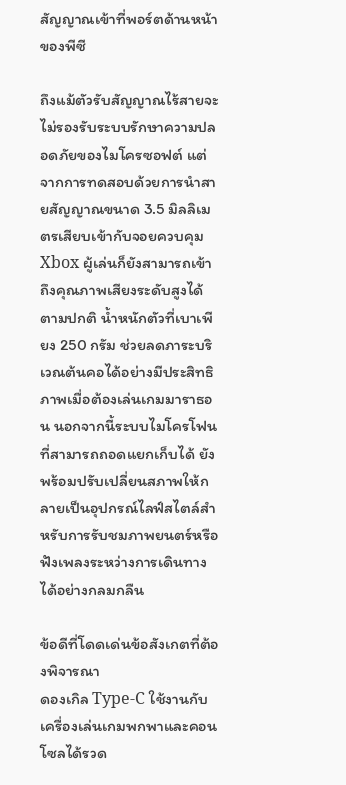สัญญาณเข้าที่พอร์ตด้านหน้าของพีซี

ถึงแม้ตัวรับสัญญาณไร้สายจะไม่รองรับระบบรักษาความปลอดภัยของไมโครซอฟต์ แต่จากการทดสอบด้วยการนำสายสัญญาณขนาด 3.5 มิลลิเมตรเสียบเข้ากับจอยควบคุม Xbox ผู้เล่นก็ยังสามารถเข้าถึงคุณภาพเสียงระดับสูงได้ตามปกติ น้ำหนักตัวที่เบาเพียง 250 กรัม ช่วยลดภาระบริเวณต้นคอได้อย่างมีประสิทธิภาพเมื่อต้องเล่นเกมมาราธอน นอกจากนี้ระบบไมโครโฟนที่สามารถถอดแยกเก็บได้ ยังพร้อมปรับเปลี่ยนสภาพให้กลายเป็นอุปกรณ์ไลฟ์สไตล์สำหรับการรับชมภาพยนตร์หรือฟังเพลงระหว่างการเดินทางได้อย่างกลมกลืน

ข้อดีที่โดดเด่นข้อสังเกตที่ต้องพิจารณา
ดองเกิล Type-C ใช้งานกับเครื่องเล่นเกมพกพาและคอนโซลได้รวด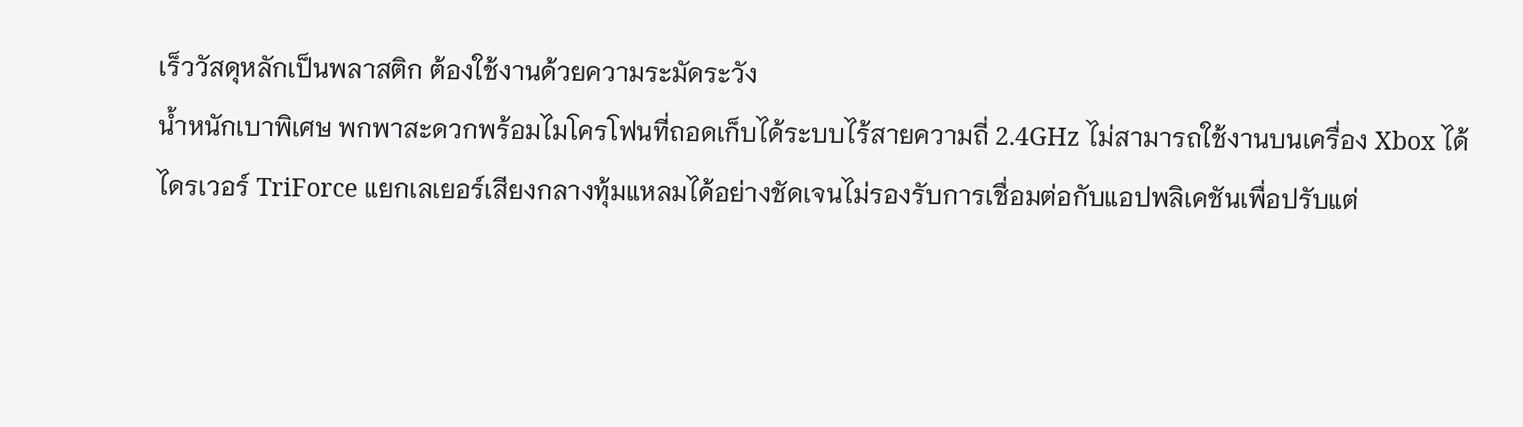เร็ววัสดุหลักเป็นพลาสติก ต้องใช้งานด้วยความระมัดระวัง
น้ำหนักเบาพิเศษ พกพาสะดวกพร้อมไมโครโฟนที่ถอดเก็บได้ระบบไร้สายความถี่ 2.4GHz ไม่สามารถใช้งานบนเครื่อง Xbox ได้
ไดรเวอร์ TriForce แยกเลเยอร์เสียงกลางทุ้มแหลมได้อย่างชัดเจนไม่รองรับการเชื่อมต่อกับแอปพลิเคชันเพื่อปรับแต่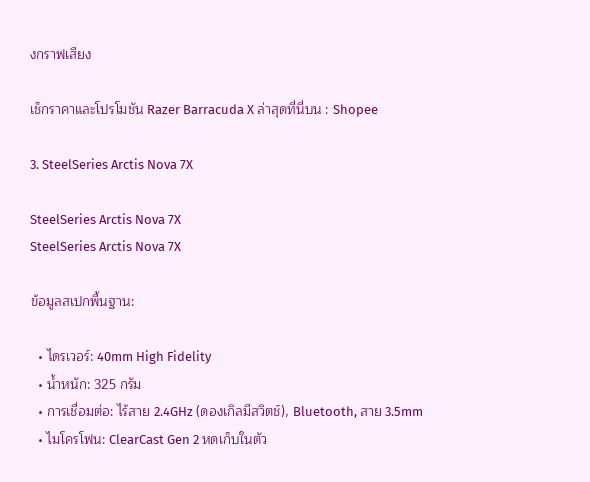งกราฟเสียง

เช็กราคาและโปรโมชัน Razer Barracuda X ล่าสุดที่นี่บน : Shopee

3. SteelSeries Arctis Nova 7X

SteelSeries Arctis Nova 7X
SteelSeries Arctis Nova 7X

ข้อมูลสเปกพื้นฐาน:

  • ไดรเวอร์: 40mm High Fidelity
  • น้ำหนัก: 325 กรัม
  • การเชื่อมต่อ: ไร้สาย 2.4GHz (ดองเกิลมีสวิตช์), Bluetooth, สาย 3.5mm
  • ไมโครโฟน: ClearCast Gen 2 หดเก็บในตัว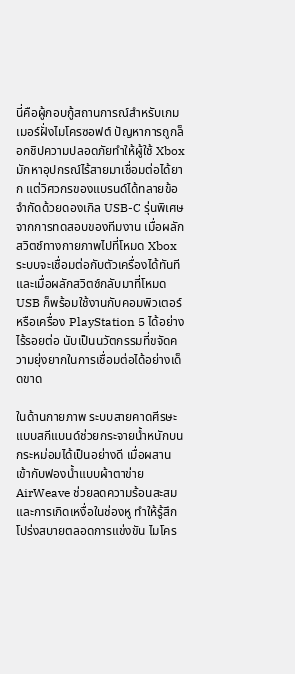นี่คือผู้กอบกู้สถานการณ์สำหรับเกมเมอร์ฝั่งไมโครซอฟต์ ปัญหาการถูกล็อกชิปความปลอดภัยทำให้ผู้ใช้ Xbox มักหาอุปกรณ์ไร้สายมาเชื่อมต่อได้ยาก แต่วิศวกรของแบรนด์ได้ทลายข้อจำกัดด้วยดองเกิล USB-C รุ่นพิเศษ จากการทดสอบของทีมงาน เมื่อผลักสวิตช์ทางกายภาพไปที่โหมด Xbox ระบบจะเชื่อมต่อกับตัวเครื่องได้ทันที และเมื่อผลักสวิตช์กลับมาที่โหมด USB ก็พร้อมใช้งานกับคอมพิวเตอร์หรือเครื่อง PlayStation 5 ได้อย่างไร้รอยต่อ นับเป็นนวัตกรรมที่ขจัดความยุ่งยากในการเชื่อมต่อได้อย่างเด็ดขาด

ในด้านกายภาพ ระบบสายคาดศีรษะแบบสกีแบนด์ช่วยกระจายน้ำหนักบนกระหม่อมได้เป็นอย่างดี เมื่อผสานเข้ากับฟองน้ำแบบผ้าตาข่าย AirWeave ช่วยลดความร้อนสะสมและการเกิดเหงื่อในช่องหู ทำให้รู้สึกโปร่งสบายตลอดการแข่งขัน ไมโคร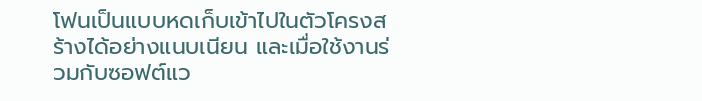โฟนเป็นแบบหดเก็บเข้าไปในตัวโครงสร้างได้อย่างแนบเนียน และเมื่อใช้งานร่วมกับซอฟต์แว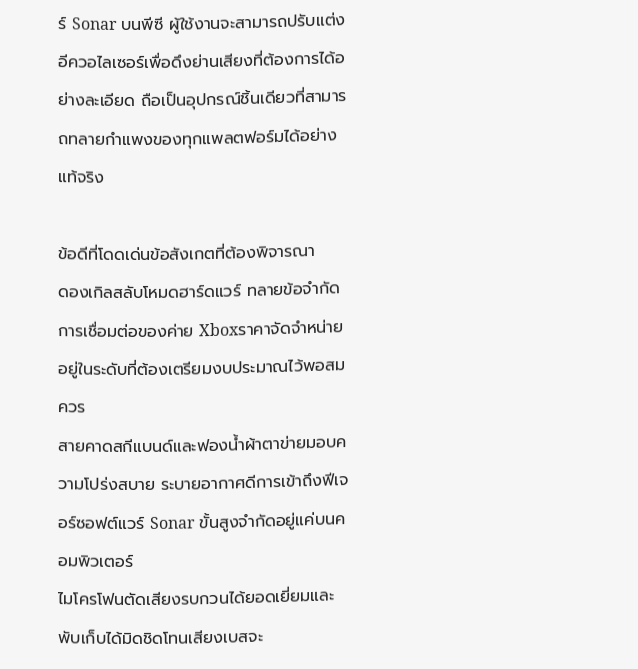ร์ Sonar บนพีซี ผู้ใช้งานจะสามารถปรับแต่งอีควอไลเซอร์เพื่อดึงย่านเสียงที่ต้องการได้อย่างละเอียด ถือเป็นอุปกรณ์ชิ้นเดียวที่สามารถทลายกำแพงของทุกแพลตฟอร์มได้อย่างแท้จริง

ข้อดีที่โดดเด่นข้อสังเกตที่ต้องพิจารณา
ดองเกิลสลับโหมดฮาร์ดแวร์ ทลายข้อจำกัดการเชื่อมต่อของค่าย Xboxราคาจัดจำหน่ายอยู่ในระดับที่ต้องเตรียมงบประมาณไว้พอสมควร
สายคาดสกีแบนด์และฟองน้ำผ้าตาข่ายมอบความโปร่งสบาย ระบายอากาศดีการเข้าถึงฟีเจอร์ซอฟต์แวร์ Sonar ขั้นสูงจำกัดอยู่แค่บนคอมพิวเตอร์
ไมโครโฟนตัดเสียงรบกวนได้ยอดเยี่ยมและพับเก็บได้มิดชิดโทนเสียงเบสจะ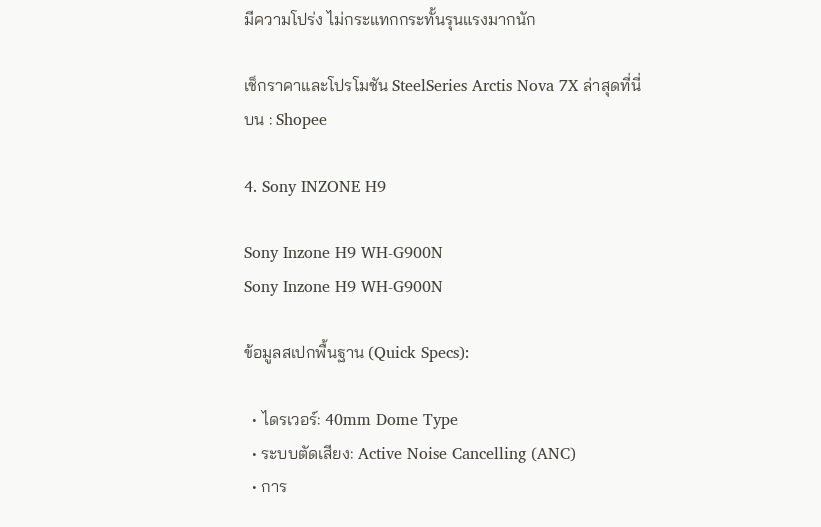มีความโปร่ง ไม่กระแทกกระทั้นรุนแรงมากนัก

เช็กราคาและโปรโมชัน SteelSeries Arctis Nova 7X ล่าสุดที่นี่บน : Shopee

4. Sony INZONE H9

Sony Inzone H9 WH-G900N
Sony Inzone H9 WH-G900N

ข้อมูลสเปกพื้นฐาน (Quick Specs):

  • ไดรเวอร์: 40mm Dome Type
  • ระบบตัดเสียง: Active Noise Cancelling (ANC)
  • การ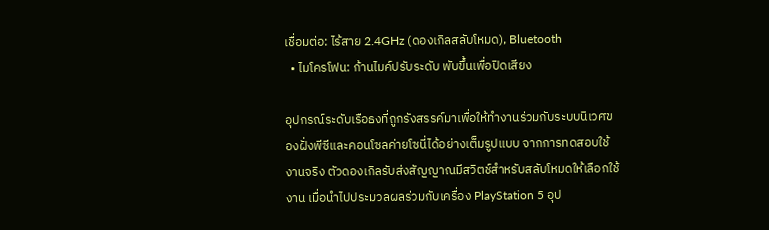เชื่อมต่อ: ไร้สาย 2.4GHz (ดองเกิลสลับโหมด), Bluetooth
  • ไมโครโฟน: ก้านไมค์ปรับระดับ พับขึ้นเพื่อปิดเสียง

อุปกรณ์ระดับเรือธงที่ถูกรังสรรค์มาเพื่อให้ทำงานร่วมกับระบบนิเวศของฝั่งพีซีและคอนโซลค่ายโซนี่ได้อย่างเต็มรูปแบบ จากการทดสอบใช้งานจริง ตัวดองเกิลรับส่งสัญญาณมีสวิตช์สำหรับสลับโหมดให้เลือกใช้งาน เมื่อนำไปประมวลผลร่วมกับเครื่อง PlayStation 5 อุป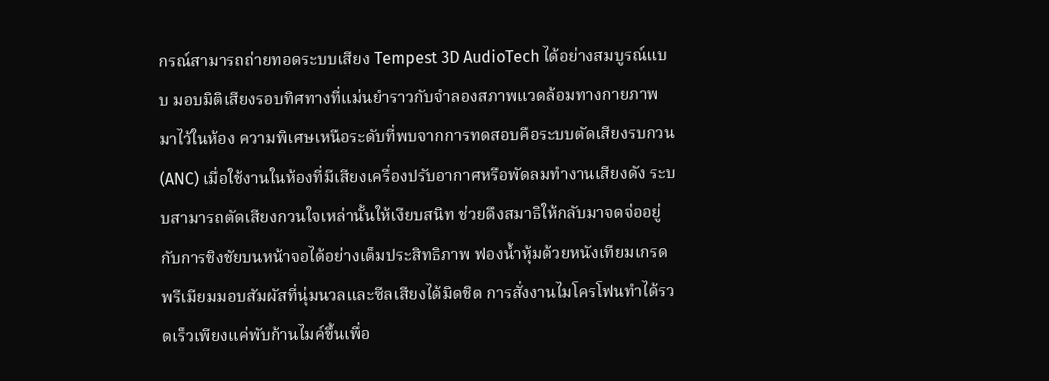กรณ์สามารถถ่ายทอดระบบเสียง Tempest 3D AudioTech ได้อย่างสมบูรณ์แบบ มอบมิติเสียงรอบทิศทางที่แม่นยำราวกับจำลองสภาพแวดล้อมทางกายภาพมาไว้ในห้อง ความพิเศษเหนือระดับที่พบจากการทดสอบคือระบบตัดเสียงรบกวน (ANC) เมื่อใช้งานในห้องที่มีเสียงเครื่องปรับอากาศหรือพัดลมทำงานเสียงดัง ระบบสามารถตัดเสียงกวนใจเหล่านั้นให้เงียบสนิท ช่วยดึงสมาธิให้กลับมาจดจ่ออยู่กับการชิงชัยบนหน้าจอได้อย่างเต็มประสิทธิภาพ ฟองน้ำหุ้มด้วยหนังเทียมเกรดพรีเมียมมอบสัมผัสที่นุ่มนวลและซีลเสียงได้มิดชิด การสั่งงานไมโครโฟนทำได้รวดเร็วเพียงแค่พับก้านไมค์ขึ้นเพื่อ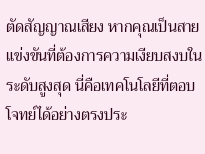ตัดสัญญาณเสียง หากคุณเป็นสายแข่งขันที่ต้องการความเงียบสงบในระดับสูงสุด นี่คือเทคโนโลยีที่ตอบโจทย์ได้อย่างตรงประ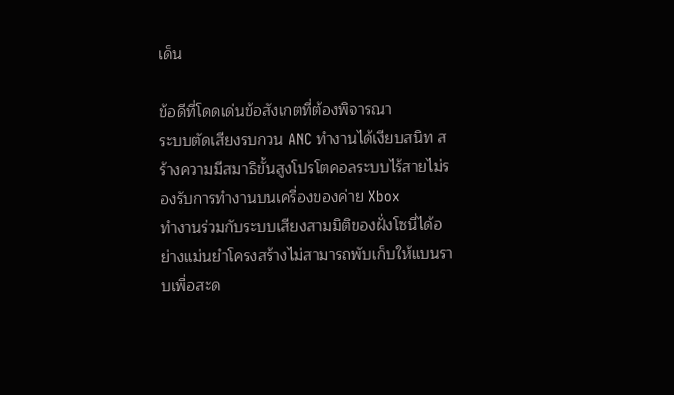เด็น

ข้อดีที่โดดเด่นข้อสังเกตที่ต้องพิจารณา
ระบบตัดเสียงรบกวน ANC ทำงานได้เงียบสนิท สร้างความมีสมาธิขั้นสูงโปรโตคอลระบบไร้สายไม่รองรับการทำงานบนเครื่องของค่าย Xbox
ทำงานร่วมกับระบบเสียงสามมิติของฝั่งโซนี่ได้อย่างแม่นยำโครงสร้างไม่สามารถพับเก็บให้แบนราบเพื่อสะด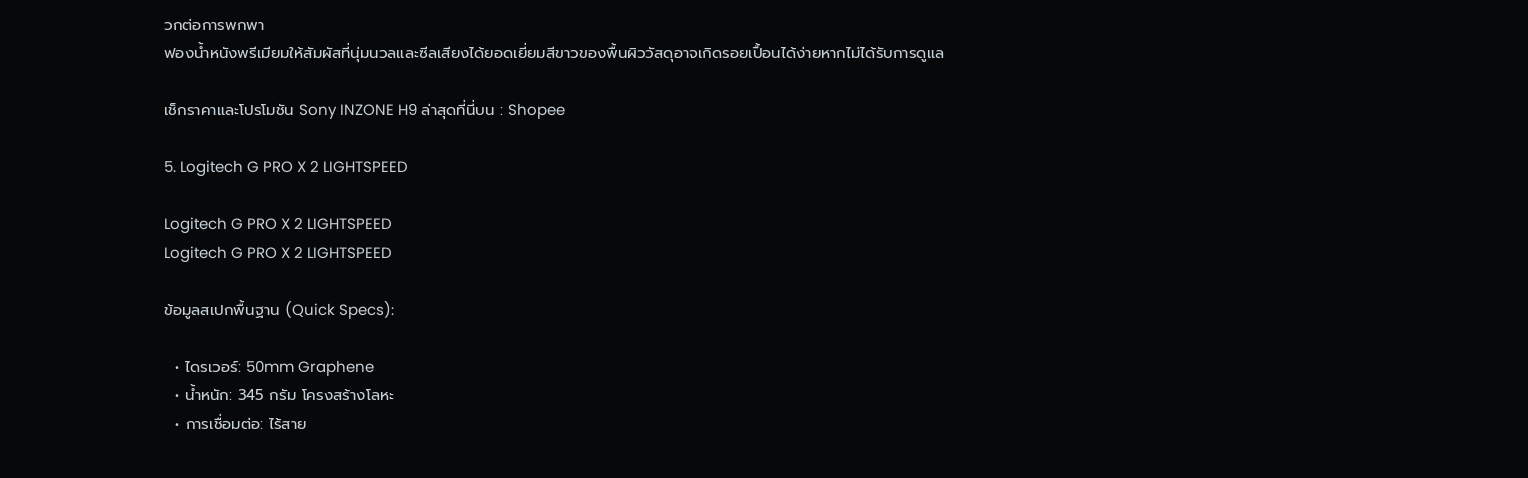วกต่อการพกพา
ฟองน้ำหนังพรีเมียมให้สัมผัสที่นุ่มนวลและซีลเสียงได้ยอดเยี่ยมสีขาวของพื้นผิววัสดุอาจเกิดรอยเปื้อนได้ง่ายหากไม่ได้รับการดูแล

เช็กราคาและโปรโมชัน Sony INZONE H9 ล่าสุดที่นี่บน : Shopee

5. Logitech G PRO X 2 LIGHTSPEED

Logitech G PRO X 2 LIGHTSPEED
Logitech G PRO X 2 LIGHTSPEED

ข้อมูลสเปกพื้นฐาน (Quick Specs):

  • ไดรเวอร์: 50mm Graphene
  • น้ำหนัก: 345 กรัม โครงสร้างโลหะ
  • การเชื่อมต่อ: ไร้สาย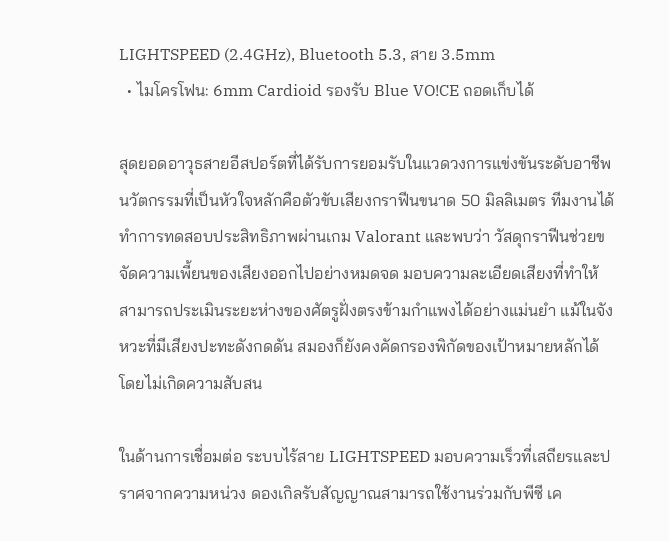LIGHTSPEED (2.4GHz), Bluetooth 5.3, สาย 3.5mm
  • ไมโครโฟน: 6mm Cardioid รองรับ Blue VO!CE ถอดเก็บได้

สุดยอดอาวุธสายอีสปอร์ตที่ได้รับการยอมรับในแวดวงการแข่งขันระดับอาชีพ นวัตกรรมที่เป็นหัวใจหลักคือตัวขับเสียงกราฟีนขนาด 50 มิลลิเมตร ทีมงานได้ทำการทดสอบประสิทธิภาพผ่านเกม Valorant และพบว่า วัสดุกราฟีนช่วยขจัดความเพี้ยนของเสียงออกไปอย่างหมดจด มอบความละเอียดเสียงที่ทำให้สามารถประเมินระยะห่างของศัตรูฝั่งตรงข้ามกำแพงได้อย่างแม่นยำ แม้ในจังหวะที่มีเสียงปะทะดังกดดัน สมองก็ยังคงคัดกรองพิกัดของเป้าหมายหลักได้โดยไม่เกิดความสับสน

ในด้านการเชื่อมต่อ ระบบไร้สาย LIGHTSPEED มอบความเร็วที่เสถียรและปราศจากความหน่วง ดองเกิลรับสัญญาณสามารถใช้งานร่วมกับพีซี เค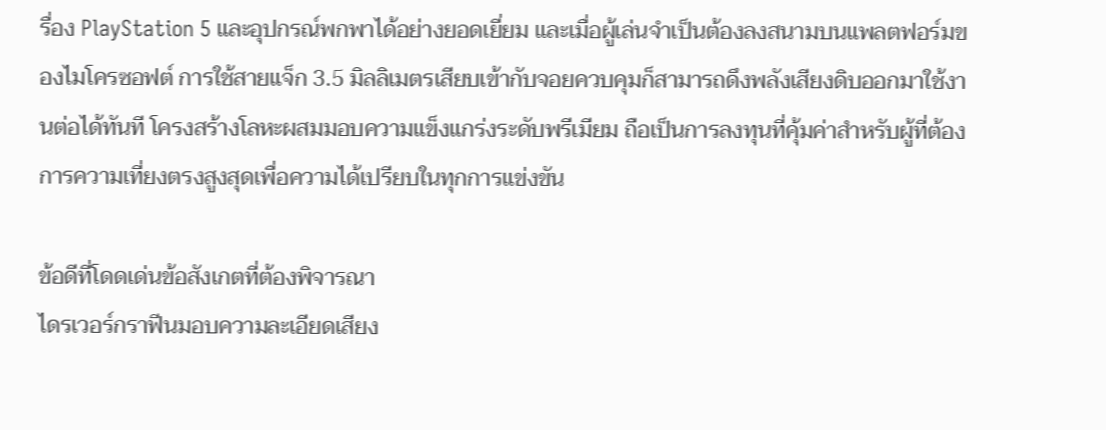รื่อง PlayStation 5 และอุปกรณ์พกพาได้อย่างยอดเยี่ยม และเมื่อผู้เล่นจำเป็นต้องลงสนามบนแพลตฟอร์มของไมโครซอฟต์ การใช้สายแจ็ก 3.5 มิลลิเมตรเสียบเข้ากับจอยควบคุมก็สามารถดึงพลังเสียงดิบออกมาใช้งานต่อได้ทันที โครงสร้างโลหะผสมมอบความแข็งแกร่งระดับพรีเมียม ถือเป็นการลงทุนที่คุ้มค่าสำหรับผู้ที่ต้องการความเที่ยงตรงสูงสุดเพื่อความได้เปรียบในทุกการแข่งขัน

ข้อดีที่โดดเด่นข้อสังเกตที่ต้องพิจารณา
ไดรเวอร์กราฟีนมอบความละเอียดเสียง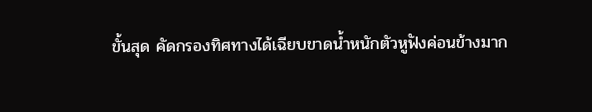ขั้นสุด คัดกรองทิศทางได้เฉียบขาดน้ำหนักตัวหูฟังค่อนข้างมาก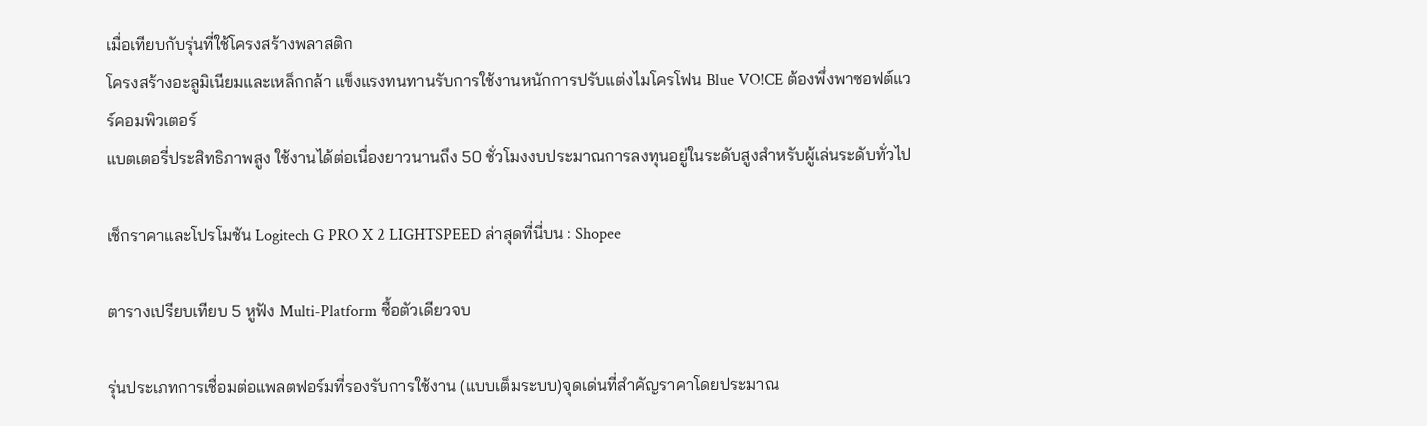เมื่อเทียบกับรุ่นที่ใช้โครงสร้างพลาสติก
โครงสร้างอะลูมิเนียมและเหล็กกล้า แข็งแรงทนทานรับการใช้งานหนักการปรับแต่งไมโครโฟน Blue VO!CE ต้องพึ่งพาซอฟต์แวร์คอมพิวเตอร์
แบตเตอรี่ประสิทธิภาพสูง ใช้งานได้ต่อเนื่องยาวนานถึง 50 ชั่วโมงงบประมาณการลงทุนอยู่ในระดับสูงสำหรับผู้เล่นระดับทั่วไป

เช็กราคาและโปรโมชัน Logitech G PRO X 2 LIGHTSPEED ล่าสุดที่นี่บน : Shopee

ตารางเปรียบเทียบ 5 หูฟัง Multi-Platform ซื้อตัวเดียวจบ

รุ่นประเภทการเชื่อมต่อแพลตฟอร์มที่รองรับการใช้งาน (แบบเต็มระบบ)จุดเด่นที่สำคัญราคาโดยประมาณ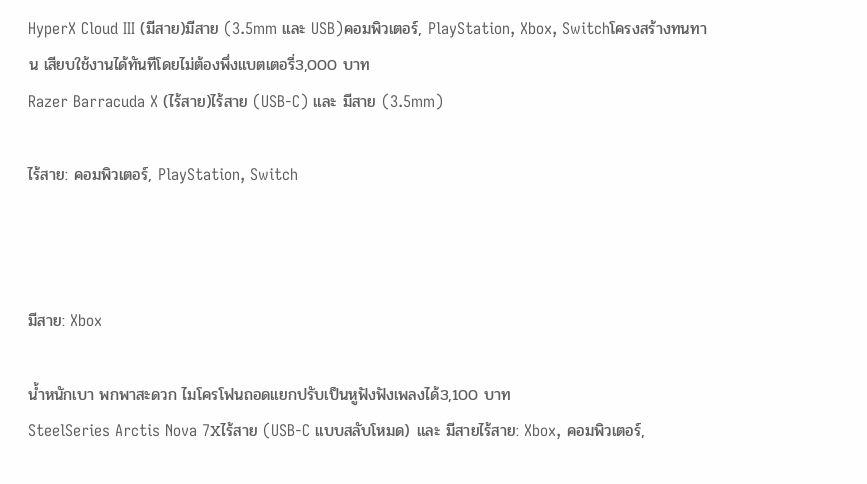HyperX Cloud III (มีสาย)มีสาย (3.5mm และ USB)คอมพิวเตอร์, PlayStation, Xbox, Switchโครงสร้างทนทาน เสียบใช้งานได้ทันทีโดยไม่ต้องพึ่งแบตเตอรี่3,000 บาท
Razer Barracuda X (ไร้สาย)ไร้สาย (USB-C) และ มีสาย (3.5mm)

ไร้สาย: คอมพิวเตอร์, PlayStation, Switch



มีสาย: Xbox

น้ำหนักเบา พกพาสะดวก ไมโครโฟนถอดแยกปรับเป็นหูฟังฟังเพลงได้3,100 บาท
SteelSeries Arctis Nova 7Xไร้สาย (USB-C แบบสลับโหมด) และ มีสายไร้สาย: Xbox, คอมพิวเตอร์,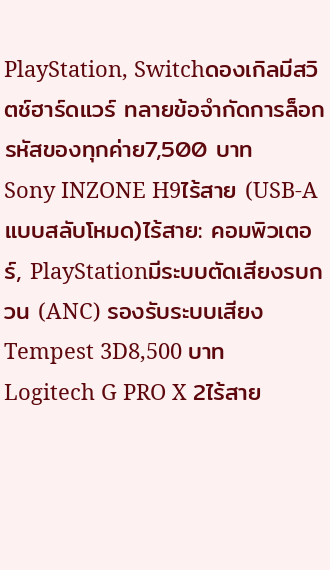PlayStation, Switchดองเกิลมีสวิตช์ฮาร์ดแวร์ ทลายข้อจำกัดการล็อกรหัสของทุกค่าย7,500 บาท
Sony INZONE H9ไร้สาย (USB-A แบบสลับโหมด)ไร้สาย: คอมพิวเตอร์, PlayStationมีระบบตัดเสียงรบกวน (ANC) รองรับระบบเสียง Tempest 3D8,500 บาท
Logitech G PRO X 2ไร้สาย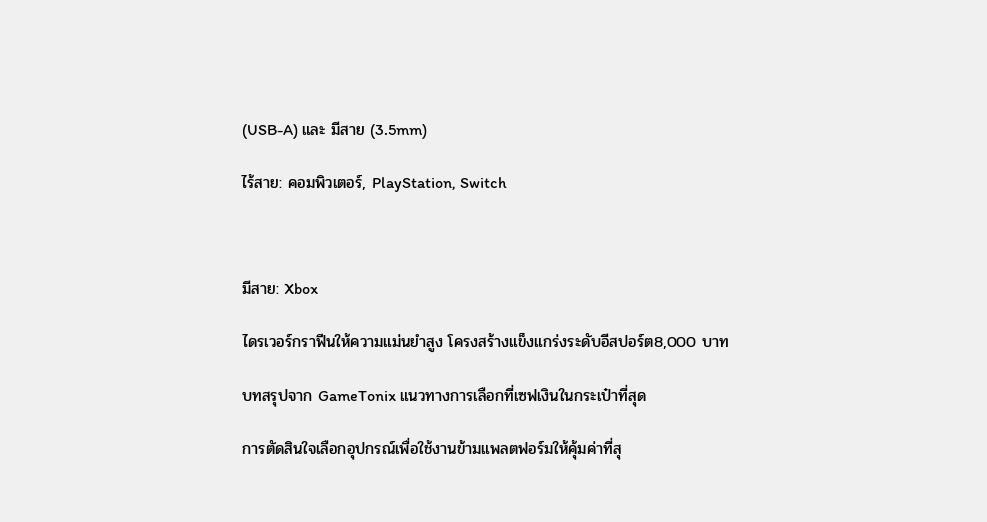(USB-A) และ มีสาย (3.5mm)

ไร้สาย: คอมพิวเตอร์, PlayStation, Switch



มีสาย: Xbox

ไดรเวอร์กราฟีนให้ความแม่นยำสูง โครงสร้างแข็งแกร่งระดับอีสปอร์ต8,000 บาท

บทสรุปจาก GameTonix แนวทางการเลือกที่เซฟเงินในกระเป๋าที่สุด

การตัดสินใจเลือกอุปกรณ์เพื่อใช้งานข้ามแพลตฟอร์มให้คุ้มค่าที่สุ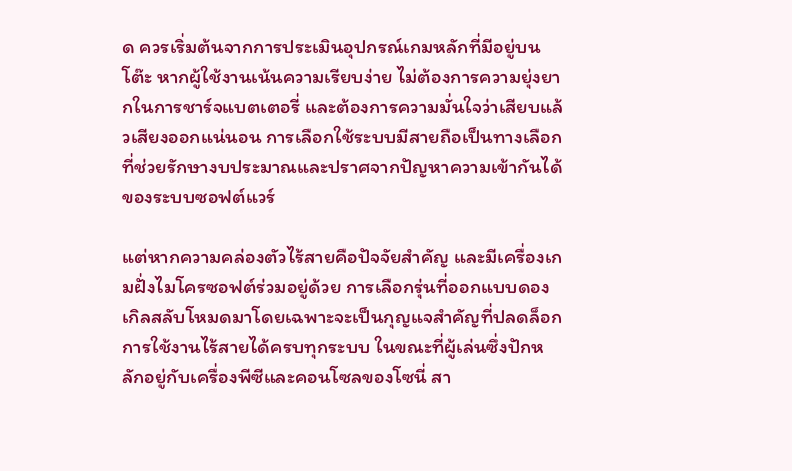ด ควรเริ่มต้นจากการประเมินอุปกรณ์เกมหลักที่มีอยู่บนโต๊ะ หากผู้ใช้งานเน้นความเรียบง่าย ไม่ต้องการความยุ่งยากในการชาร์จแบตเตอรี่ และต้องการความมั่นใจว่าเสียบแล้วเสียงออกแน่นอน การเลือกใช้ระบบมีสายถือเป็นทางเลือกที่ช่วยรักษางบประมาณและปราศจากปัญหาความเข้ากันได้ของระบบซอฟต์แวร์

แต่หากความคล่องตัวไร้สายคือปัจจัยสำคัญ และมีเครื่องเกมฝั่งไมโครซอฟต์ร่วมอยู่ด้วย การเลือกรุ่นที่ออกแบบดองเกิลสลับโหมดมาโดยเฉพาะจะเป็นกุญแจสำคัญที่ปลดล็อกการใช้งานไร้สายได้ครบทุกระบบ ในขณะที่ผู้เล่นซึ่งปักหลักอยู่กับเครื่องพีซีและคอนโซลของโซนี่ สา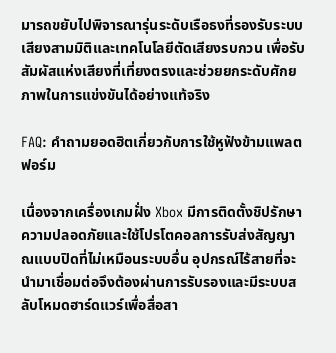มารถขยับไปพิจารณารุ่นระดับเรือธงที่รองรับระบบเสียงสามมิติและเทคโนโลยีตัดเสียงรบกวน เพื่อรับสัมผัสแห่งเสียงที่เที่ยงตรงและช่วยยกระดับศักยภาพในการแข่งขันได้อย่างแท้จริง

FAQ: คำถามยอดฮิตเกี่ยวกับการใช้หูฟังข้ามแพลตฟอร์ม

เนื่องจากเครื่องเกมฝั่ง Xbox มีการติดตั้งชิปรักษาความปลอดภัยและใช้โปรโตคอลการรับส่งสัญญาณแบบปิดที่ไม่เหมือนระบบอื่น อุปกรณ์ไร้สายที่จะนำมาเชื่อมต่อจึงต้องผ่านการรับรองและมีระบบสลับโหมดฮาร์ดแวร์เพื่อสื่อสา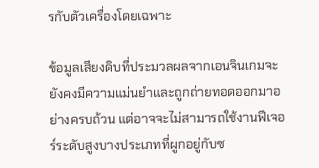รกับตัวเครื่องโดยเฉพาะ

ข้อมูลเสียงดิบที่ประมวลผลจากเอนจินเกมจะยังคงมีความแม่นยำและถูกถ่ายทอดออกมาอย่างครบถ้วน แต่อาจจะไม่สามารถใช้งานฟีเจอร์ระดับสูงบางประเภทที่ผูกอยู่กับซ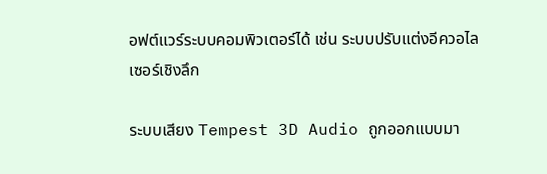อฟต์แวร์ระบบคอมพิวเตอร์ได้ เช่น ระบบปรับแต่งอีควอไลเซอร์เชิงลึก

ระบบเสียง Tempest 3D Audio ถูกออกแบบมา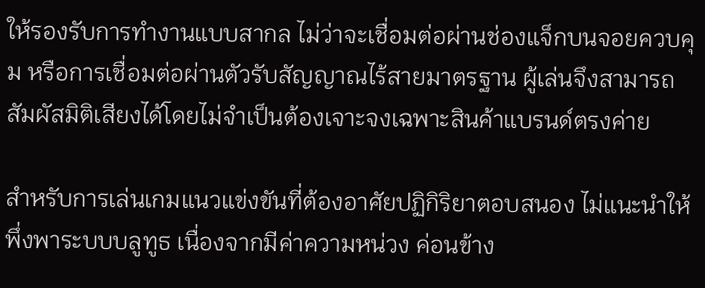ให้รองรับการทำงานแบบสากล ไม่ว่าจะเชื่อมต่อผ่านช่องแจ็กบนจอยควบคุม หรือการเชื่อมต่อผ่านตัวรับสัญญาณไร้สายมาตรฐาน ผู้เล่นจึงสามารถสัมผัสมิติเสียงได้โดยไม่จำเป็นต้องเจาะจงเฉพาะสินค้าแบรนด์ตรงค่าย

สำหรับการเล่นเกมแนวแข่งขันที่ต้องอาศัยปฏิกิริยาตอบสนอง ไม่แนะนำให้พึ่งพาระบบบลูทูธ เนื่องจากมีค่าความหน่วง ค่อนข้าง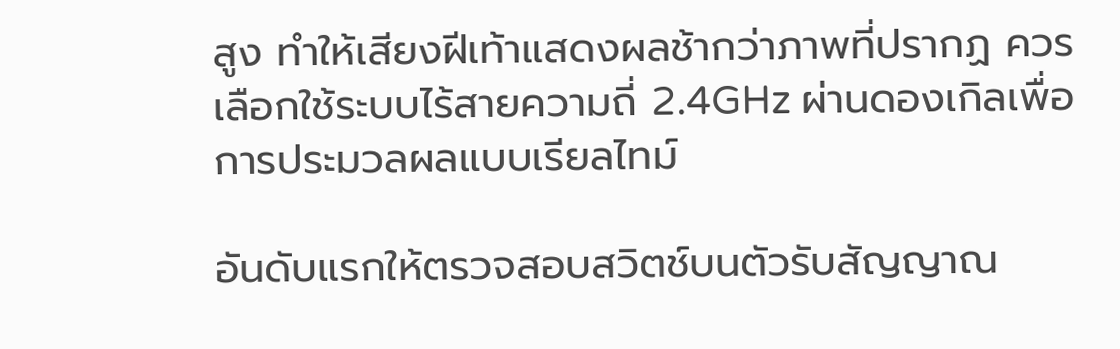สูง ทำให้เสียงฝีเท้าแสดงผลช้ากว่าภาพที่ปรากฏ ควรเลือกใช้ระบบไร้สายความถี่ 2.4GHz ผ่านดองเกิลเพื่อการประมวลผลแบบเรียลไทม์

อันดับแรกให้ตรวจสอบสวิตช์บนตัวรับสัญญาณ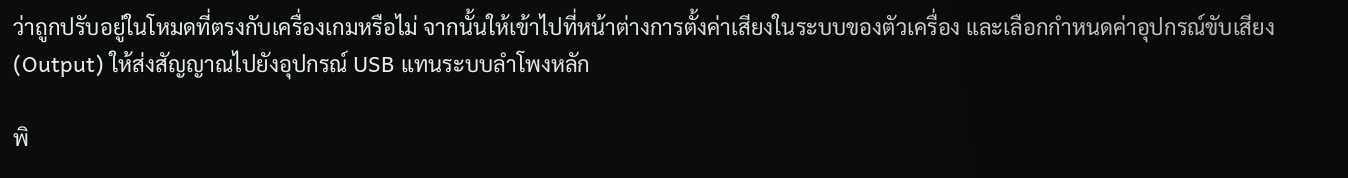ว่าถูกปรับอยู่ในโหมดที่ตรงกับเครื่องเกมหรือไม่ จากนั้นให้เข้าไปที่หน้าต่างการตั้งค่าเสียงในระบบของตัวเครื่อง และเลือกกำหนดค่าอุปกรณ์ขับเสียง (Output) ให้ส่งสัญญาณไปยังอุปกรณ์ USB แทนระบบลำโพงหลัก

พิ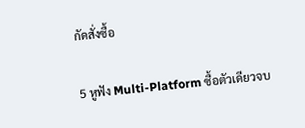กัดสั่งซื้อ

5 หูฟัง Multi-Platform ซื้อตัวเดียวจบ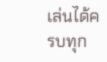เล่นได้ครบทุก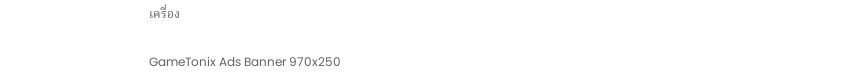เครื่อง

GameTonix Ads Banner 970x250